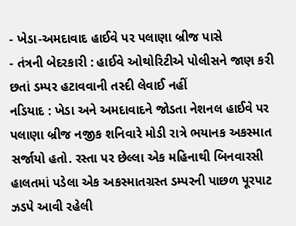- ખેડા-અમદાવાદ હાઈવે પર પલાણા બ્રીજ પાસે
- તંત્રની બેદરકારી : હાઈવે ઓથોરિટીએ પોલીસને જાણ કરી છતાં ડમ્પર હટાવવાની તસ્દી લેવાઈ નહીં
નડિયાદ : ખેડા અને અમદાવાદને જોડતા નેશનલ હાઈવે પર પલાણા બ્રીજ નજીક શનિવારે મોડી રાત્રે ભયાનક અકસ્માત સર્જાયો હતો. રસ્તા પર છેલ્લા એક મહિનાથી બિનવારસી હાલતમાં પડેલા એક અકસ્માતગ્રસ્ત ડમ્પરની પાછળ પૂરપાટ ઝડપે આવી રહેલી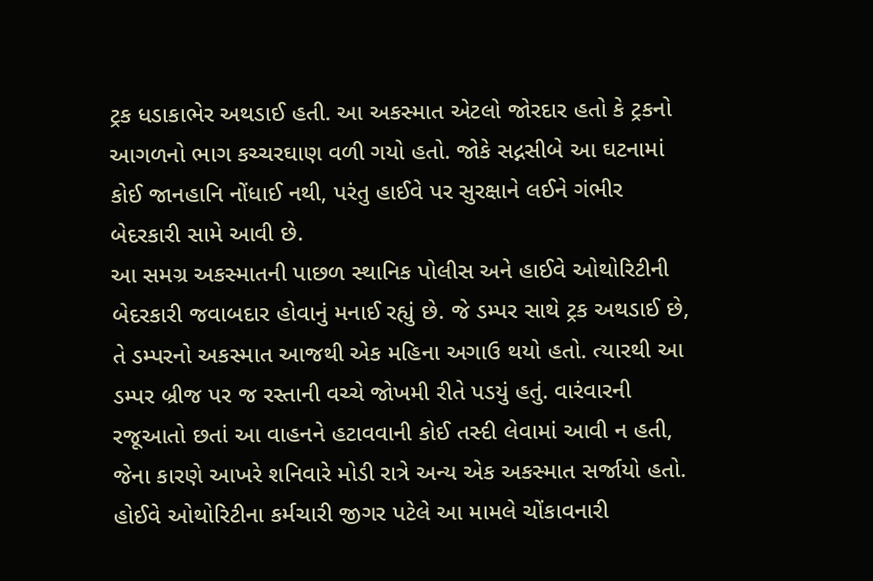ટ્રક ધડાકાભેર અથડાઈ હતી. આ અકસ્માત એટલો જોરદાર હતો કે ટ્રકનો આગળનો ભાગ કચ્ચરઘાણ વળી ગયો હતો. જોકે સદ્નસીબે આ ઘટનામાં કોઈ જાનહાનિ નોંધાઈ નથી, પરંતુ હાઈવે પર સુરક્ષાને લઈને ગંભીર બેદરકારી સામે આવી છે.
આ સમગ્ર અકસ્માતની પાછળ સ્થાનિક પોલીસ અને હાઈવે ઓથોરિટીની બેદરકારી જવાબદાર હોવાનું મનાઈ રહ્યું છે. જે ડમ્પર સાથે ટ્રક અથડાઈ છે, તે ડમ્પરનો અકસ્માત આજથી એક મહિના અગાઉ થયો હતો. ત્યારથી આ ડમ્પર બ્રીજ પર જ રસ્તાની વચ્ચે જોખમી રીતે પડયું હતું. વારંવારની રજૂઆતો છતાં આ વાહનને હટાવવાની કોઈ તસ્દી લેવામાં આવી ન હતી, જેના કારણે આખરે શનિવારે મોડી રાત્રે અન્ય એક અકસ્માત સર્જાયો હતો. હોઈવે ઓથોરિટીના કર્મચારી જીગર પટેલે આ મામલે ચોંકાવનારી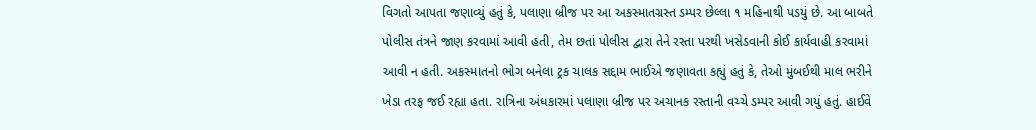વિગતો આપતા જણાવ્યું હતું કે, પલાણા બ્રીજ પર આ અકસ્માતગ્રસ્ત ડમ્પર છેલ્લા ૧ મહિનાથી પડયું છે. આ બાબતે પોલીસ તંત્રને જાણ કરવામાં આવી હતી, તેમ છતાં પોલીસ દ્વારા તેને રસ્તા પરથી ખસેડવાની કોઈ કાર્યવાહી કરવામાં આવી ન હતી. અકસ્માતનો ભોગ બનેલા ટ્રક ચાલક સદ્દામ ભાઈએ જણાવતા કહ્યું હતું કે, તેઓ મુંબઈથી માલ ભરીને ખેડા તરફ જઈ રહ્યા હતા. રાત્રિના અંધકારમાં પલાણા બ્રીજ પર અચાનક રસ્તાની વચ્ચે ડમ્પર આવી ગયું હતું. હાઈવે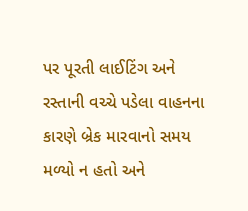પર પૂરતી લાઈટિંગ અને રસ્તાની વચ્ચે પડેલા વાહનના કારણે બ્રેક મારવાનો સમય મળ્યો ન હતો અને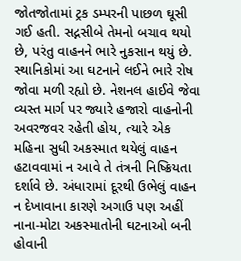જોતજોતામાં ટ્રક ડમ્પરની પાછળ ઘૂસી ગઈ હતી. સદ્નસીબે તેમનો બચાવ થયો છે, પરંતુ વાહનને ભારે નુકસાન થયું છે. સ્થાનિકોમાં આ ઘટનાને લઈને ભારે રોષ જોવા મળી રહ્યો છે. નેશનલ હાઈવે જેવા વ્યસ્ત માર્ગ પર જ્યારે હજારો વાહનોની અવરજવર રહેતી હોય, ત્યારે એક મહિના સુધી અકસ્માત થયેલું વાહન હટાવવામાં ન આવે તે તંત્રની નિષ્ક્રિયતા દર્શાવે છે. અંધારામાં દૂરથી ઉભેલું વાહન ન દેખાવાના કારણે અગાઉ પણ અહીં નાના-મોટા અકસ્માતોની ઘટનાઓ બની હોવાની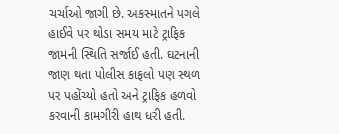ચર્ચાઓ જાગી છે. અકસ્માતને પગલે હાઈવે પર થોડા સમય માટે ટ્રાફિક જામની સ્થિતિ સર્જાઈ હતી. ઘટનાની જાણ થતા પોલીસ કાફલો પણ સ્થળ પર પહોંચ્યો હતો અને ટ્રાફિક હળવો કરવાની કામગીરી હાથ ધરી હતી.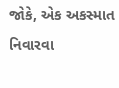જોકે, એક અકસ્માત નિવારવા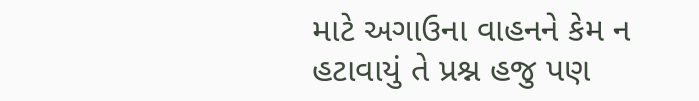માટે અગાઉના વાહનને કેમ ન હટાવાયું તે પ્રશ્ન હજુ પણ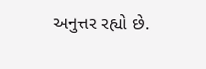અનુત્તર રહ્યો છે.